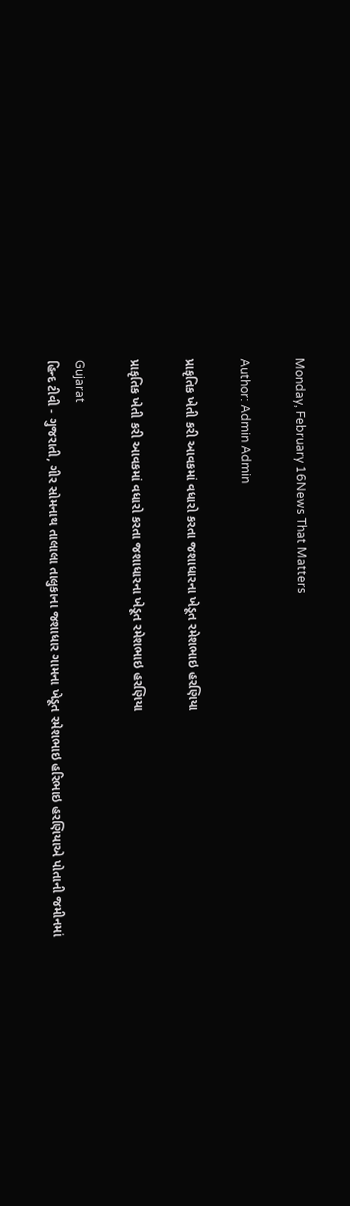Monday, February 16News That Matters

Author: Admin Admin

પ્રાકૃતિક ખેતી કરી આવકમાં વધારો કરતા જશાધારના ખેડૂત રમેશભાઇ હરણિયા

પ્રાકૃતિક ખેતી કરી આવકમાં વધારો કરતા જશાધારના ખેડૂત રમેશભાઇ હરણિયા

Gujarat
હિન્દ ટીવી - ગુજરાતી, ગીર સોમનાથ તાલાલા તાલુકાના જશાધાર ગામના ખેડૂત રમેશભાઇ હરિભાઇ હરણિયાએ પોતાની જમીનમાં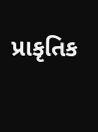પ્રાકૃતિક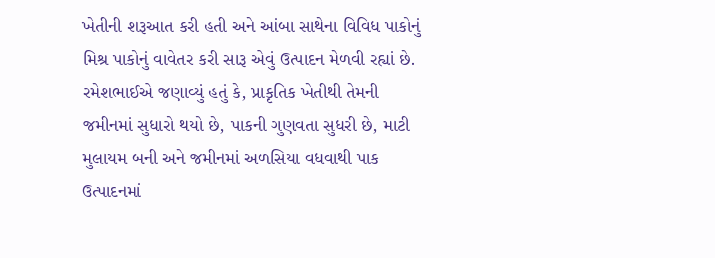ખેતીની શરૂઆત કરી હતી અને આંબા સાથેના વિવિધ પાકોનું મિશ્ર પાકોનું વાવેતર કરી સારૂ એવું ઉત્પાદન મેળવી રહ્યાં છે. રમેશભાઈએ જણાવ્યું હતું કે, પ્રાકૃતિક ખેતીથી તેમની જમીનમાં સુધારો થયો છે, પાકની ગુણવતા સુધરી છે, માટી મુલાયમ બની અને જમીનમાં અળસિયા વધવાથી પાક ઉત્પાદનમાં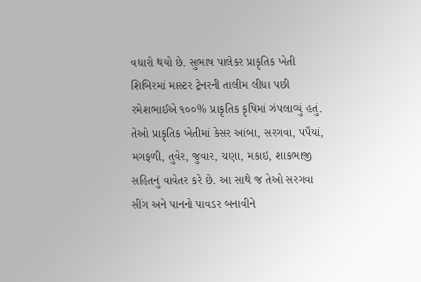વધારો થયો છે. સુભાષ પાલેકર પ્રાકૃતિક ખેતી શિબિરમાં માસ્ટર ટ્રેનરની તાલીમ લીધા પછી રમેશભાઈએ ૧૦૦% પ્રાકૃતિક કૃષિમાં ઝંપલાવ્યું હતું. તેઓ પ્રાકૃતિક ખેતીમાં કેસર આંબા, સરગવા, પપૈયાં, મગફળી, તુવેર, જુવાર, ચણા, મકાઇ, શાકભાજી સહિતનું વાવેતર કરે છે. આ સાથે જ તેઓ સરગવા સીંગ અને પાનનો પાવડર બનાવીને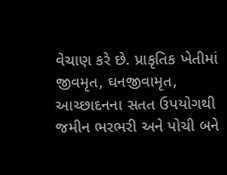વેચાણ કરે છે. પ્રાકૃતિક ખેતીમાં જીવમૃત, ઘનજીવામૃત, આચ્છાદનના સતત ઉપયોગથી જમીન ભરભરી અને પોચી બને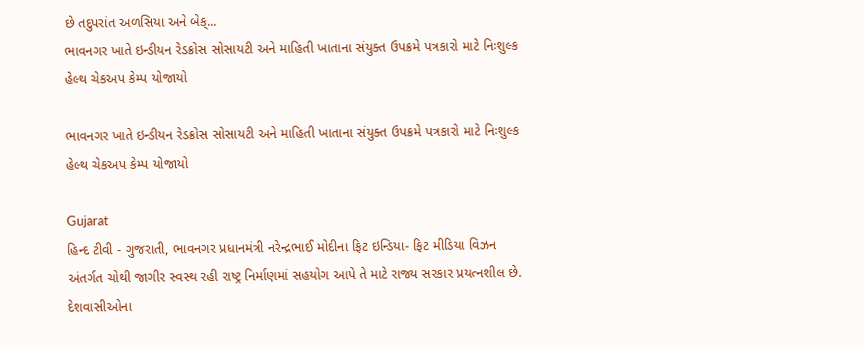છે તદુપરાંત અળસિયા અને બેક્...
ભાવનગર ખાતે ઇન્ડીયન રેડક્રોસ સોસાયટી અને માહિતી ખાતાના સંયુક્ત ઉપક્રમે પત્રકારો માટે નિઃશુલ્ક હેલ્થ ચેકઅપ કેમ્પ યોજાયો

ભાવનગર ખાતે ઇન્ડીયન રેડક્રોસ સોસાયટી અને માહિતી ખાતાના સંયુક્ત ઉપક્રમે પત્રકારો માટે નિઃશુલ્ક હેલ્થ ચેકઅપ કેમ્પ યોજાયો

Gujarat
હિન્દ ટીવી - ગુજરાતી, ભાવનગર પ્રધાનમંત્રી નરેન્દ્રભાઈ મોદીના ફિટ ઇન્ડિયા- ફિટ મીડિયા વિઝન અંતર્ગત ચોથી જાગીર સ્વસ્થ રહી રાષ્ટ્ર નિર્માણમાં સહયોગ આપે તે માટે રાજ્ય સરકાર પ્રયત્નશીલ છે. દેશવાસીઓના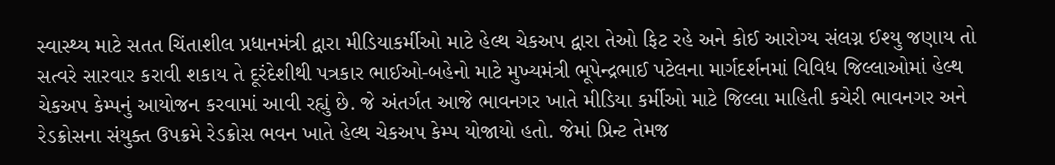સ્વાસ્થ્ય માટે સતત ચિંતાશીલ પ્રધાનમંત્રી દ્વારા મીડિયાકર્મીઓ માટે હેલ્થ ચેકઅપ દ્વારા તેઓ ફિટ રહે અને કોઈ આરોગ્ય સંલગ્ન ઈશ્યુ જણાય તો સત્વરે સારવાર કરાવી શકાય તે દૂરંદેશીથી પત્રકાર ભાઈઓ-બહેનો માટે મુખ્યમંત્રી ભૂપેન્દ્રભાઈ પટેલના માર્ગદર્શનમાં વિવિધ જિલ્લાઓમાં હેલ્થ ચેકઅપ કેમ્પનું આયોજન કરવામાં આવી રહ્યું છે. જે અંતર્ગત આજે ભાવનગર ખાતે મીડિયા કર્મીઓ માટે જિલ્લા માહિતી કચેરી ભાવનગર અને રેડક્રોસના સંયુક્ત ઉપક્રમે રેડક્રોસ ભવન ખાતે હેલ્થ ચેકઅપ કેમ્પ યોજાયો હતો. જેમાં પ્રિન્ટ તેમજ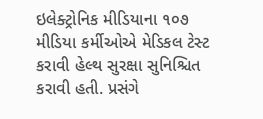ઇલેક્ટ્રોનિક મીડિયાના ૧૦૭ મીડિયા કર્મીઓએ મેડિકલ ટેસ્ટ કરાવી હેલ્થ સુરક્ષા સુનિશ્ચિત કરાવી હતી. પ્રસંગે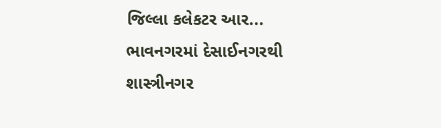જિલ્લા કલેકટર આર...
ભાવનગરમાં દેસાઈનગરથી શાસ્ત્રીનગર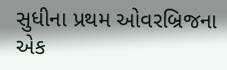સુધીના પ્રથમ ઓવરબ્રિજના એક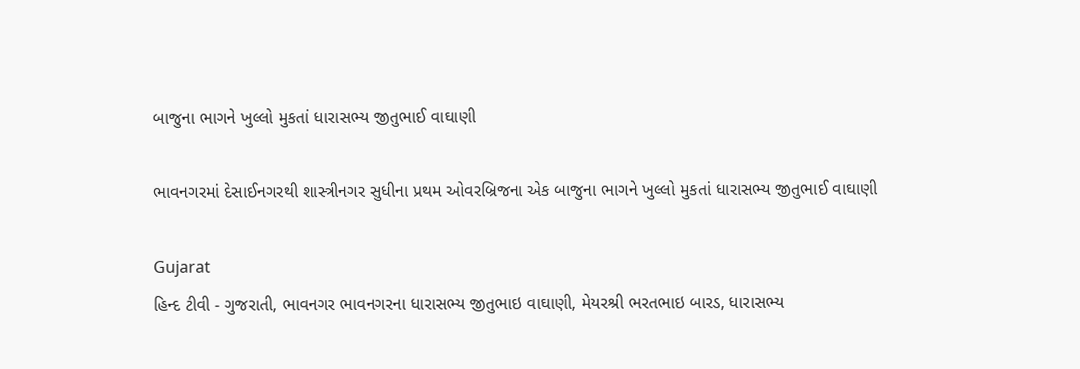બાજુના ભાગને ખુલ્લો મુકતાં ધારાસભ્ય જીતુભાઈ વાઘાણી

ભાવનગરમાં દેસાઈનગરથી શાસ્ત્રીનગર સુધીના પ્રથમ ઓવરબ્રિજના એક બાજુના ભાગને ખુલ્લો મુકતાં ધારાસભ્ય જીતુભાઈ વાઘાણી

Gujarat
હિન્દ ટીવી - ગુજરાતી, ભાવનગર ભાવનગરના ધારાસભ્ય જીતુભાઇ વાઘાણી, મેયરશ્રી ભરતભાઇ બારડ, ધારાસભ્ય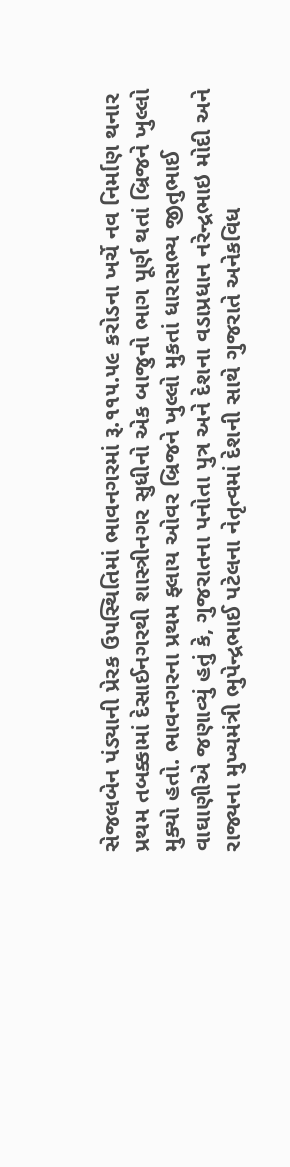સેજલબેન પંડ્યાની પ્રેરક ઉપસ્થિતિમાં ભાવનગરમાં રૂ.૧૧૫.૫૯ કરોડના ખર્ચે નવ નિર્માણ થનાર પ્રથમ તબક્કામાં દેસાઈનગરથી શાસ્ત્રીનગર સુધીનો એક બાજુનો ભાગ પૂર્ણ થતાં બ્રિજને ખુલ્લો મુક્યો હતો. ભાવનગરના પ્રથમ ફ્લાય ઓવર બ્રિજને ખુલ્લો મુકતાં ધારાસભ્ય જીતુભાઈ વાઘાણીએ જણાવ્યું હતું કે, ગુજરાતના પનોતા પુત્ર અને દેશના વડાપ્રધાન નરેન્દ્રભાઇ મોદી અને રાજ્યના મુખ્યમંત્રી ભુપેન્દ્રભાઈ પટેલના નેતૃત્વમાં દેશની સાથે ગુજરાતે અનેકવિધ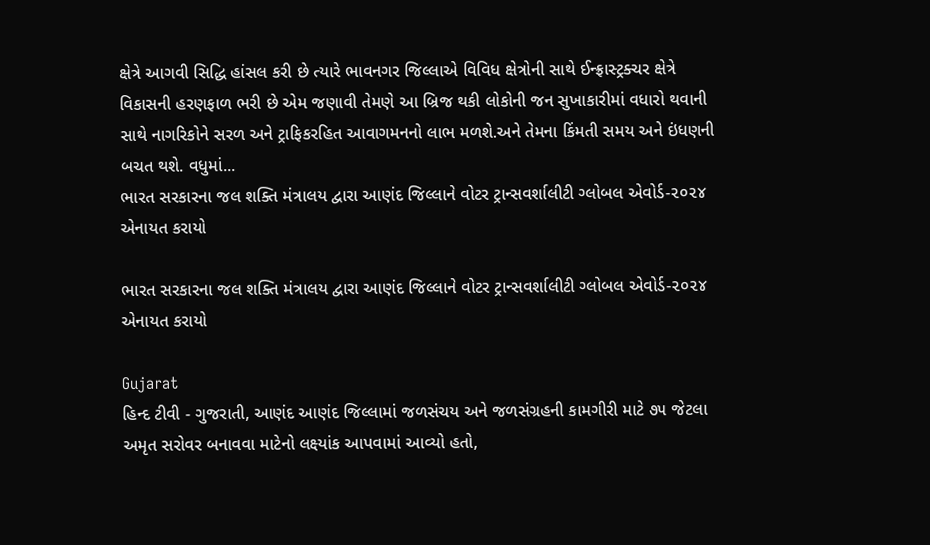ક્ષેત્રે આગવી સિદ્ધિ હાંસલ કરી છે ત્યારે ભાવનગર જિલ્લાએ વિવિધ ક્ષેત્રોની સાથે ઈન્ફ્રાસ્ટ્રક્ચર ક્ષેત્રે વિકાસની હરણફાળ ભરી છે એમ જણાવી તેમણે આ બ્રિજ થકી લોકોની જન સુખાકારીમાં વધારો થવાની સાથે નાગરિકોને સરળ અને ટ્રાફિકરહિત આવાગમનનો લાભ મળશે.અને તેમના કિંમતી સમય અને ઇંધણની બચત થશે. વધુમાં...
ભારત સરકારના જલ શક્તિ મંત્રાલય દ્વારા આણંદ જિલ્લાને વોટર ટ્રાન્સવર્શાલીટી ગ્લોબલ એવોર્ડ-૨૦૨૪ એનાયત કરાયો

ભારત સરકારના જલ શક્તિ મંત્રાલય દ્વારા આણંદ જિલ્લાને વોટર ટ્રાન્સવર્શાલીટી ગ્લોબલ એવોર્ડ-૨૦૨૪ એનાયત કરાયો

Gujarat
હિન્દ ટીવી - ગુજરાતી, આણંદ આણંદ જિલ્લામાં જળસંચય અને જળસંગ્રહની કામગીરી માટે ૭૫ જેટલા અમૃત સરોવર બનાવવા માટેનો લક્ષ્યાંક આપવામાં આવ્યો હતો,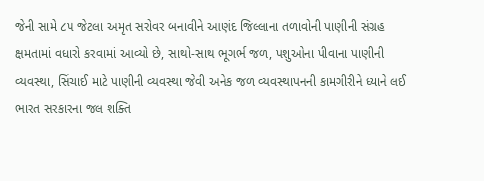જેની સામે ૮૫ જેટલા અમૃત સરોવર બનાવીને આણંદ જિલ્લાના તળાવોની પાણીની સંગ્રહ ક્ષમતામાં વધારો કરવામાં આવ્યો છે, સાથો-સાથ ભૂગર્ભ જળ, પશુઓના પીવાના પાણીની વ્યવસ્થા, સિંચાઈ માટે પાણીની વ્યવસ્થા જેવી અનેક જળ વ્યવસ્થાપનની કામગીરીને ધ્યાને લઈ ભારત સરકારના જલ શક્તિ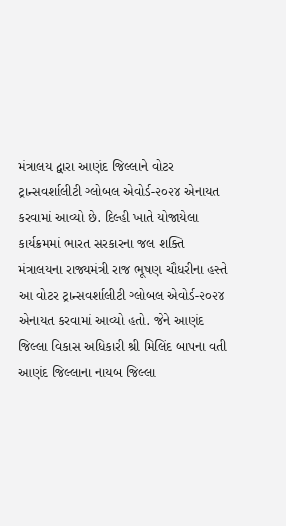મંત્રાલય દ્વારા આણંદ જિલ્લાને વોટર ટ્રાન્સવર્શાલીટી ગ્લોબલ એવોર્ડ-૨૦૨૪ એનાયત કરવામાં આવ્યો છે. દિલ્હી ખાતે યોજાયેલા કાર્યક્રમમાં ભારત સરકારના જલ શક્તિ મંત્રાલયના રાજ્યમંત્રી રાજ ભૂષણ ચૌધરીના હસ્તે આ વોટર ટ્રાન્સવર્શાલીટી ગ્લોબલ એવોર્ડ-૨૦૨૪ એનાયત કરવામાં આવ્યો હતો. જેને આણંદ જિલ્લા વિકાસ અધિકારી શ્રી મિલિંદ બાપના વતી આણંદ જિલ્લાના નાયબ જિલ્લા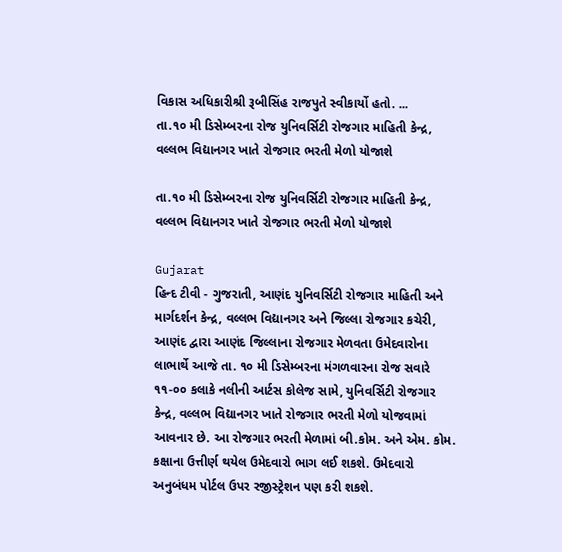વિકાસ અધિકારીશ્રી રૂબીસિંહ રાજપુતે સ્વીકાર્યો હતો. ...
તા.૧૦ મી ડિસેમ્બરના રોજ યુનિવર્સિટી રોજગાર માહિતી કેન્દ્ર, વલ્લભ વિદ્યાનગર ખાતે રોજગાર ભરતી મેળો યોજાશે

તા.૧૦ મી ડિસેમ્બરના રોજ યુનિવર્સિટી રોજગાર માહિતી કેન્દ્ર, વલ્લભ વિદ્યાનગર ખાતે રોજગાર ભરતી મેળો યોજાશે

Gujarat
હિન્દ ટીવી - ગુજરાતી, આણંદ યુનિવર્સિટી રોજગાર માહિતી અને માર્ગદર્શન કેન્દ્ર, વલ્લભ વિદ્યાનગર અને જિલ્લા રોજગાર કચેરી, આણંદ દ્વારા આણંદ જિલ્લાના રોજગાર મેળવતા ઉમેદવારોના લાભાર્થે આજે તા. ૧૦ મી ડિસેમ્બરના મંગળવારના રોજ સવારે ૧૧-૦૦ કલાકે નલીની આર્ટસ કોલેજ સામે, યુનિવર્સિટી રોજગાર કેન્દ્ર, વલ્લભ વિદ્યાનગર ખાતે રોજગાર ભરતી મેળો યોજવામાં આવનાર છે. આ રોજગાર ભરતી મેળામાં બી.કોમ. અને એમ. કોમ. કક્ષાના ઉત્તીર્ણ થયેલ ઉમેદવારો ભાગ લઈ શકશે. ઉમેદવારો અનુબંધમ પોર્ટલ ઉપર રજીસ્ટ્રેશન પણ કરી શકશે.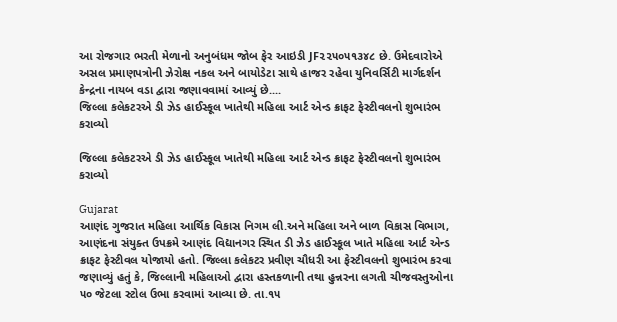આ રોજગાર ભરતી મેળાનો અનુબંધમ જોબ ફેર આઇડી JF૨૨૫૦૫૧૩૪૮ છે. ઉમેદવારોએ અસલ પ્રમાણપત્રોની ઝેરોક્ષ નકલ અને બાયોડેટા સાથે હાજર રહેવા યુનિવર્સિટી માર્ગદર્શન કેન્દ્રના નાયબ વડા દ્વારા જણાવવામાં આવ્યું છે....
જિલ્લા કલેકટરએ ડી ઝેડ હાઈસ્કૂલ ખાતેથી મહિલા આર્ટ એન્ડ ક્રાફટ ફેસ્ટીવલનો શુભારંભ કરાવ્યો

જિલ્લા કલેકટરએ ડી ઝેડ હાઈસ્કૂલ ખાતેથી મહિલા આર્ટ એન્ડ ક્રાફટ ફેસ્ટીવલનો શુભારંભ કરાવ્યો

Gujarat
આણંદ ગુજરાત મહિલા આર્થિક વિકાસ નિગમ લી.અને મહિલા અને બાળ વિકાસ વિભાગ, આણંદના સંયુક્ત ઉપક્રમે આણંદ વિદ્યાનગર સ્થિત ડી ઝેડ હાઈસ્કૂલ ખાતે મહિલા આર્ટ એન્ડ ક્રાફટ ફેસ્ટીવલ યોજાયો હતો. જિલ્લા કલેકટર પ્રવીણ ચૌધરી આ ફેસ્ટીવલનો શુભારંભ કરવા જણાવ્યું હતું કે, જિલ્લાની મહિલાઓ દ્વારા હસ્તકળાની તથા હુન્નરના લગતી ચીજવસ્તુઓના ૫૦ જેટલા સ્ટોલ ઉભા કરવામાં આવ્યા છે. તા.૧૫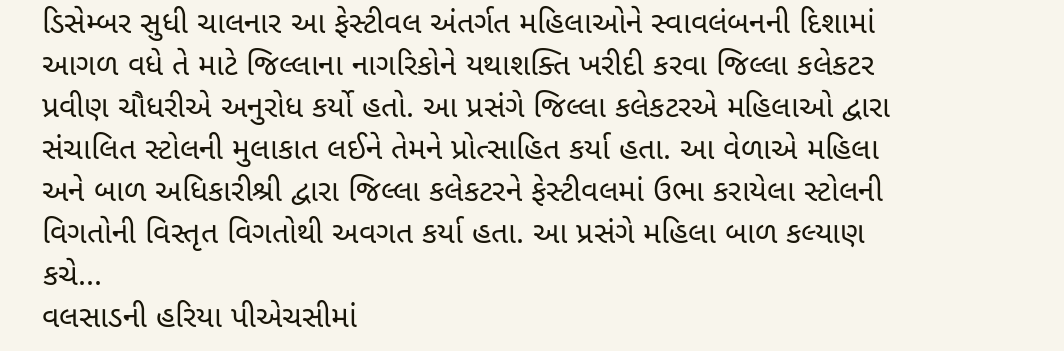ડિસેમ્બર સુધી ચાલનાર આ ફેસ્ટીવલ અંતર્ગત મહિલાઓને સ્વાવલંબનની દિશામાં આગળ વધે તે માટે જિલ્લાના નાગરિકોને યથાશક્તિ ખરીદી કરવા જિલ્લા કલેકટર પ્રવીણ ચૌધરીએ અનુરોધ કર્યો હતો. આ પ્રસંગે જિલ્લા કલેકટરએ મહિલાઓ દ્વારા સંચાલિત સ્ટોલની મુલાકાત લઈને તેમને પ્રોત્સાહિત કર્યા હતા. આ વેળાએ મહિલા અને બાળ અધિકારીશ્રી દ્વારા જિલ્લા કલેકટરને ફેસ્ટીવલમાં ઉભા કરાયેલા સ્ટોલની વિગતોની વિસ્તૃત વિગતોથી અવગત કર્યા હતા. આ પ્રસંગે મહિલા બાળ કલ્યાણ કચે...
વલસાડની હરિયા પીએચસીમાં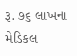રૂ. ૭૬ લાખના મેડિકલ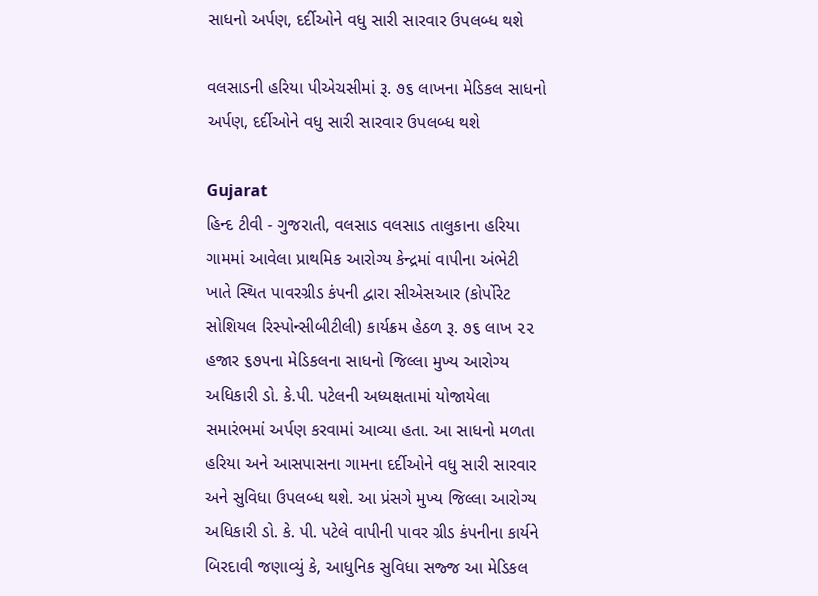સાધનો અર્પણ, દર્દીઓને વધુ સારી સારવાર ઉપલબ્ધ થશે

વલસાડની હરિયા પીએચસીમાં રૂ. ૭૬ લાખના મેડિકલ સાધનો અર્પણ, દર્દીઓને વધુ સારી સારવાર ઉપલબ્ધ થશે

Gujarat
હિન્દ ટીવી - ગુજરાતી, વલસાડ વલસાડ તાલુકાના હરિયા ગામમાં આવેલા પ્રાથમિક આરોગ્ય કેન્દ્રમાં વાપીના અંભેટી ખાતે સ્થિત પાવરગ્રીડ કંપની દ્વારા સીએસઆર (કોર્પોરેટ સોશિયલ રિસ્પોન્સીબીટીલી) કાર્યક્રમ હેઠળ રૂ. ૭૬ લાખ ૨૨ હજાર ૬૭૫ના મેડિકલના સાધનો જિલ્લા મુખ્ય આરોગ્ય અધિકારી ડો. કે.પી. પટેલની અધ્યક્ષતામાં યોજાયેલા સમારંભમાં અર્પણ કરવામાં આવ્યા હતા. આ સાધનો મળતા હરિયા અને આસપાસના ગામના દર્દીઓને વધુ સારી સારવાર અને સુવિધા ઉપલબ્ધ થશે. આ પ્રંસગે મુખ્ય જિલ્લા આરોગ્ય અધિકારી ડો. કે. પી. પટેલે વાપીની પાવર ગ્રીડ કંપનીના કાર્યને બિરદાવી જણાવ્યું કે, આધુનિક સુવિધા સજ્જ આ મેડિકલ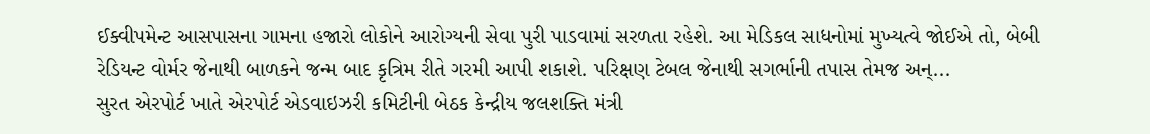ઈક્વીપમેન્ટ આસપાસના ગામના હજારો લોકોને આરોગ્યની સેવા પુરી પાડવામાં સરળતા રહેશે. આ મેડિકલ સાધનોમાં મુખ્યત્વે જોઈએ તો, બેબી રેડિયન્ટ વોર્મર જેનાથી બાળકને જન્મ બાદ કૃત્રિમ રીતે ગરમી આપી શકાશે. પરિક્ષણ ટેબલ જેનાથી સગર્ભાની તપાસ તેમજ અન્...
સુરત એરપોર્ટ ખાતે એરપોર્ટ એડવાઇઝરી કમિટીની બેઠક કેન્દ્રીય જલશક્તિ મંત્રી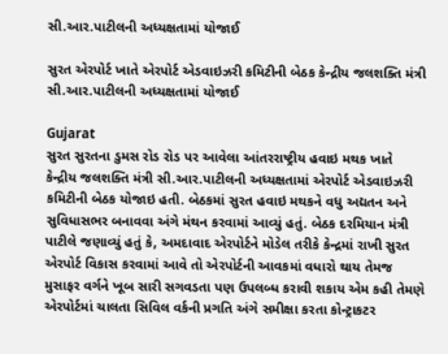સી.આર.પાટીલની અધ્યક્ષતામાં યોજાઈ

સુરત એરપોર્ટ ખાતે એરપોર્ટ એડવાઇઝરી કમિટીની બેઠક કેન્દ્રીય જલશક્તિ મંત્રી સી.આર.પાટીલની અધ્યક્ષતામાં યોજાઈ

Gujarat
સુરત સુરતના ડુમસ રોડ રોડ પર આવેલા આંતરરાષ્ટ્રીય હવાઇ મથક ખાતે કેન્દ્રીય જલશક્તિ મંત્રી સી.આર.પાટીલની અધ્યક્ષતામાં એરપોર્ટ એડવાઇઝરી કમિટીની બેઠક યોજાઇ હતી. બેઠકમાં સુરત હવાઇ મથકને વધુ અદ્યતન અને સુવિધાસભર બનાવવા અંગે મંથન કરવામાં આવ્યું હતું. બેઠક દરમિયાન મંત્રી પાટીલે જણાવ્યું હતું કે, અમદાવાદ એરપોર્ટને મોડેલ તરીકે કેન્દ્રમાં રાખી સુરત એરપોર્ટ વિકાસ કરવામાં આવે તો એરપોર્ટની આવકમાં વધારો થાય તેમજ મુસાફર વર્ગને ખૂબ સારી સગવડતા પણ ઉપલબ્ધ કરાવી શકાય એમ કહી તેમણે એરપોર્ટમાં ચાલતા સિવિલ વર્કની પ્રગતિ અંગે સમીક્ષા કરતા કોન્ટ્રાકટર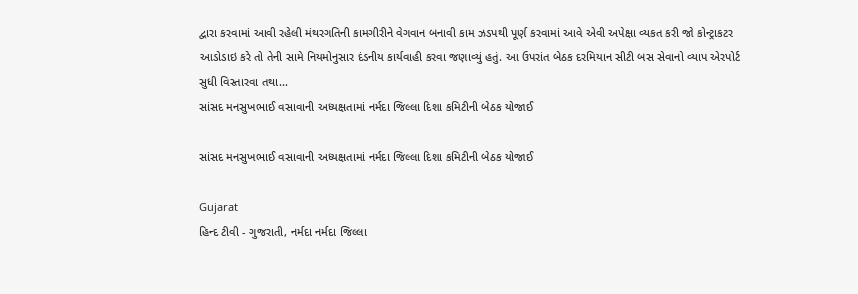દ્વારા કરવામાં આવી રહેલી મંથરગતિની કામગીરીને વેગવાન બનાવી કામ ઝડપથી પૂર્ણ કરવામાં આવે એવી અપેક્ષા વ્યકત કરી જો કોન્ટ્રાકટર આડોડાઇ કરે તો તેની સામે નિયમોનુસાર દંડનીય કાર્યવાહી કરવા જણાવ્યું હતું. આ ઉપરાંત બેઠક દરમિયાન સીટી બસ સેવાનો વ્યાપ એરપોર્ટ સુધી વિસ્તારવા તથા...
સાંસદ મનસુખભાઈ વસાવાની અધ્યક્ષતામાં નર્મદા જિલ્લા દિશા કમિટીની બેઠક યોજાઈ

સાંસદ મનસુખભાઈ વસાવાની અધ્યક્ષતામાં નર્મદા જિલ્લા દિશા કમિટીની બેઠક યોજાઈ

Gujarat
હિન્દ ટીવી - ગુજરાતી, નર્મદા નર્મદા જિલ્લા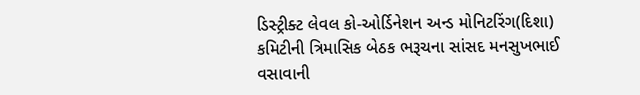ડિસ્ટ્રીક્ટ લેવલ કો-ઓર્ડિનેશન અન્ડ મોનિટરિંગ(દિશા) કમિટીની ત્રિમાસિક બેઠક ભરૂચના સાંસદ મનસુખભાઈ વસાવાની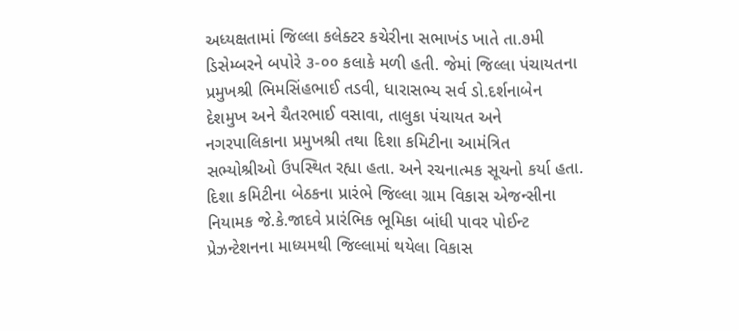અધ્યક્ષતામાં જિલ્લા કલેક્ટર કચેરીના સભાખંડ ખાતે તા.૭મી ડિસેમ્બરને બપોરે ૩-૦૦ કલાકે મળી હતી. જેમાં જિલ્લા પંચાયતના પ્રમુખશ્રી ભિમસિંહભાઈ તડવી, ધારાસભ્ય સર્વ ડો.દર્શનાબેન દેશમુખ અને ચૈતરભાઈ વસાવા, તાલુકા પંચાયત અને નગરપાલિકાના પ્રમુખશ્રી તથા દિશા કમિટીના આમંત્રિત સભ્યોશ્રીઓ ઉપસ્થિત રહ્યા હતા. અને રચનાત્મક સૂચનો કર્યા હતા. દિશા કમિટીના બેઠકના પ્રારંભે જિલ્લા ગ્રામ વિકાસ એજન્સીના નિયામક જે.કે.જાદવે પ્રારંભિક ભૂમિકા બાંધી પાવર પોઈન્ટ પ્રેઝન્ટેશનના માધ્યમથી જિલ્લામાં થયેલા વિકાસ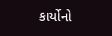કાર્યોનો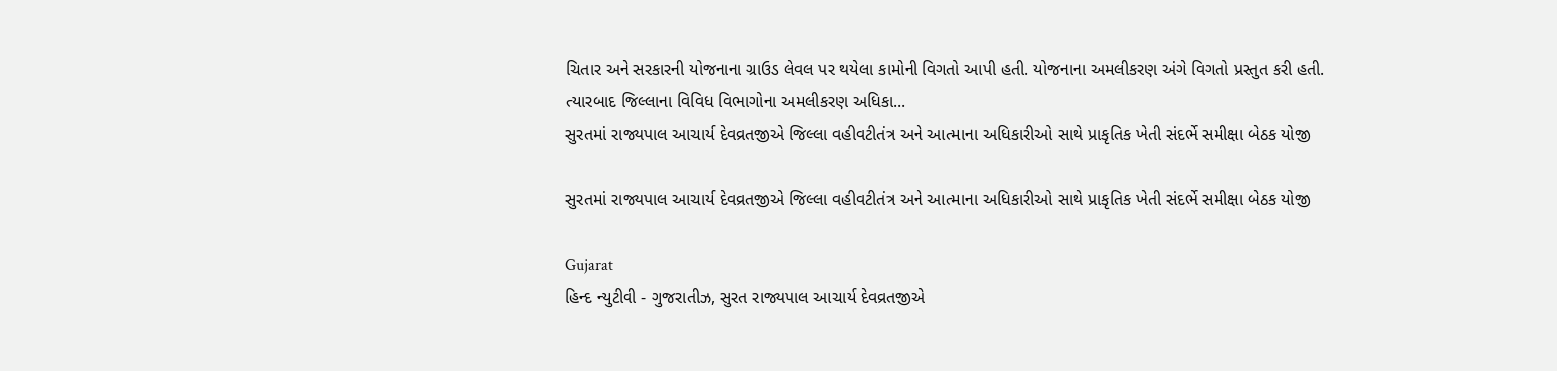ચિતાર અને સરકારની યોજનાના ગ્રાઉડ લેવલ પર થયેલા કામોની વિગતો આપી હતી. યોજનાના અમલીકરણ અંગે વિગતો પ્રસ્તુત કરી હતી. ત્યારબાદ જિલ્લાના વિવિધ વિભાગોના અમલીકરણ અધિકા...
સુરતમાં રાજ્યપાલ આચાર્ય દેવવ્રતજીએ જિલ્લા વહીવટીતંત્ર અને આત્માના અધિકારીઓ સાથે પ્રાકૃતિક ખેતી સંદર્ભે સમીક્ષા બેઠક યોજી

સુરતમાં રાજ્યપાલ આચાર્ય દેવવ્રતજીએ જિલ્લા વહીવટીતંત્ર અને આત્માના અધિકારીઓ સાથે પ્રાકૃતિક ખેતી સંદર્ભે સમીક્ષા બેઠક યોજી

Gujarat
હિન્દ ન્યુટીવી - ગુજરાતીઝ, સુરત રાજ્યપાલ આચાર્ય દેવવ્રતજીએ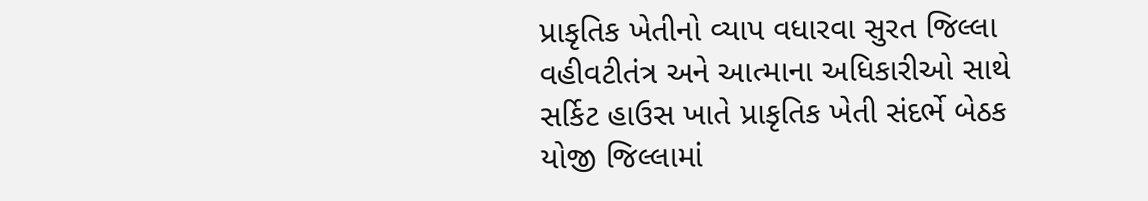પ્રાકૃતિક ખેતીનો વ્યાપ વધારવા સુરત જિલ્લા વહીવટીતંત્ર અને આત્માના અધિકારીઓ સાથે સર્કિટ હાઉસ ખાતે પ્રાકૃતિક ખેતી સંદર્ભે બેઠક યોજી જિલ્લામાં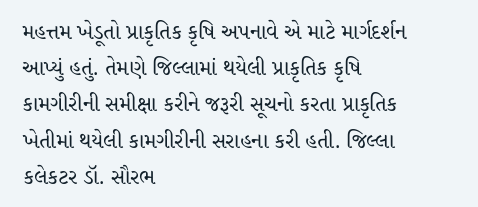મહત્તમ ખેડૂતો પ્રાકૃતિક કૃષિ અપનાવે એ માટે માર્ગદર્શન આપ્યું હતું. તેમણે જિલ્લામાં થયેલી પ્રાકૃતિક કૃષિ કામગીરીની સમીક્ષા કરીને જરૂરી સૂચનો કરતા પ્રાકૃતિક ખેતીમાં થયેલી કામગીરીની સરાહના કરી હતી. જિલ્લા કલેકટર ડૉ. સૌરભ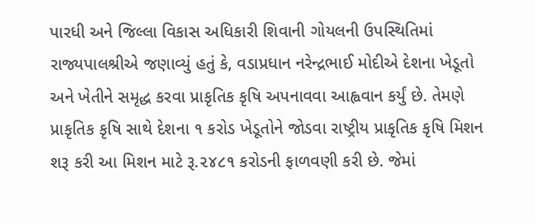પારધી અને જિલ્લા વિકાસ અધિકારી શિવાની ગોયલની ઉપસ્થિતિમાં રાજ્યપાલશ્રીએ જણાવ્યું હતું કે, વડાપ્રધાન નરેન્દ્રભાઈ મોદીએ દેશના ખેડૂતો અને ખેતીને સમૃદ્ધ કરવા પ્રાકૃતિક કૃષિ અપનાવવા આહ્વવાન કર્યું છે. તેમણે પ્રાકૃતિક કૃષિ સાથે દેશના ૧ કરોડ ખેડૂતોને જોડવા રાષ્ટ્રીય પ્રાકૃતિક કૃષિ મિશન શરૂ કરી આ મિશન માટે રૂ.૨૪૮૧ કરોડની ફાળવણી કરી છે. જેમાં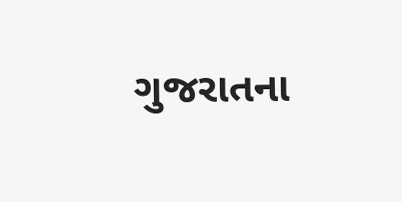ગુજરાતના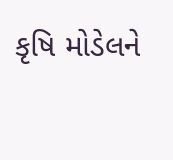કૃષિ મોડેલને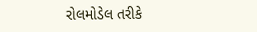રોલમોડેલ તરીકે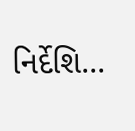નિર્દેશિ...